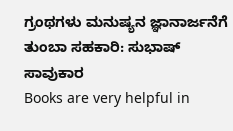ಗ್ರಂಥಗಳು ಮನುಷ್ಯನ ಜ್ಞಾನಾರ್ಜನೆಗೆ ತುಂಬಾ ಸಹಕಾರಿ: ಸುಭಾಷ್ ಸಾವುಕಾರ
Books are very helpful in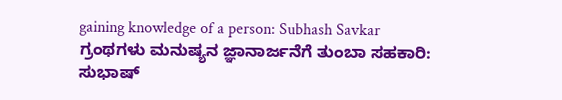gaining knowledge of a person: Subhash Savkar
ಗ್ರಂಥಗಳು ಮನುಷ್ಯನ ಜ್ಞಾನಾರ್ಜನೆಗೆ ತುಂಬಾ ಸಹಕಾರಿ: ಸುಭಾಷ್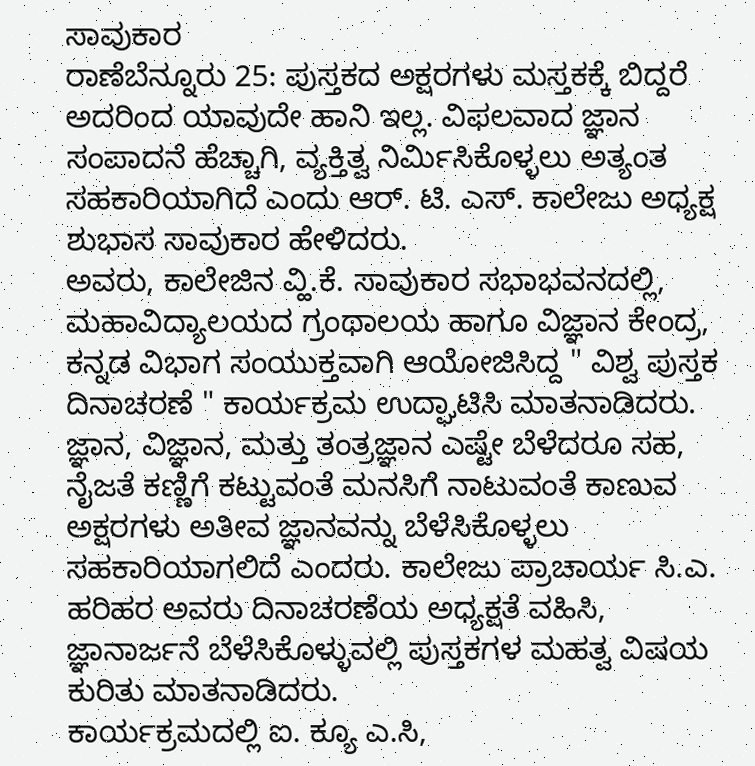ಸಾವುಕಾರ
ರಾಣೆಬೆನ್ನೂರು 25: ಪುಸ್ತಕದ ಅಕ್ಷರಗಳು ಮಸ್ತಕಕ್ಕೆ ಬಿದ್ದರೆ ಅದರಿಂದ ಯಾವುದೇ ಹಾನಿ ಇಲ್ಲ. ವಿಫಲವಾದ ಜ್ಞಾನ ಸಂಪಾದನೆ ಹೆಚ್ಚಾಗಿ, ವ್ಯಕ್ತಿತ್ವ ನಿರ್ಮಿಸಿಕೊಳ್ಳಲು ಅತ್ಯಂತ ಸಹಕಾರಿಯಾಗಿದೆ ಎಂದು ಆರ್. ಟಿ. ಎಸ್. ಕಾಲೇಜು ಅಧ್ಯಕ್ಷ ಶುಭಾಸ ಸಾವುಕಾರ ಹೇಳಿದರು.
ಅವರು, ಕಾಲೇಜಿನ ವ್ಹಿ.ಕೆ. ಸಾವುಕಾರ ಸಭಾಭವನದಲ್ಲಿ, ಮಹಾವಿದ್ಯಾಲಯದ ಗ್ರಂಥಾಲಯ ಹಾಗೂ ವಿಜ್ಞಾನ ಕೇಂದ್ರ, ಕನ್ನಡ ವಿಭಾಗ ಸಂಯುಕ್ತವಾಗಿ ಆಯೋಜಿಸಿದ್ದ " ವಿಶ್ವ ಪುಸ್ತಕ ದಿನಾಚರಣೆ " ಕಾರ್ಯಕ್ರಮ ಉದ್ಘಾಟಿಸಿ ಮಾತನಾಡಿದರು.
ಜ್ಞಾನ, ವಿಜ್ಞಾನ, ಮತ್ತು ತಂತ್ರಜ್ಞಾನ ಎಷ್ಟೇ ಬೆಳೆದರೂ ಸಹ, ನೈಜತೆ ಕಣ್ಣಿಗೆ ಕಟ್ಟುವಂತೆ ಮನಸಿಗೆ ನಾಟುವಂತೆ ಕಾಣುವ ಅಕ್ಷರಗಳು ಅತೀವ ಜ್ಞಾನವನ್ನು ಬೆಳೆಸಿಕೊಳ್ಳಲು ಸಹಕಾರಿಯಾಗಲಿದೆ ಎಂದರು. ಕಾಲೇಜು ಪ್ರಾಚಾರ್ಯ ಸಿ.ಎ. ಹರಿಹರ ಅವರು ದಿನಾಚರಣೆಯ ಅಧ್ಯಕ್ಷತೆ ವಹಿಸಿ, ಜ್ಞಾನಾರ್ಜನೆ ಬೆಳೆಸಿಕೊಳ್ಳುವಲ್ಲಿ ಪುಸ್ತಕಗಳ ಮಹತ್ವ ವಿಷಯ ಕುರಿತು ಮಾತನಾಡಿದರು.
ಕಾರ್ಯಕ್ರಮದಲ್ಲಿ ಐ. ಕ್ಯೂ ಎ.ಸಿ,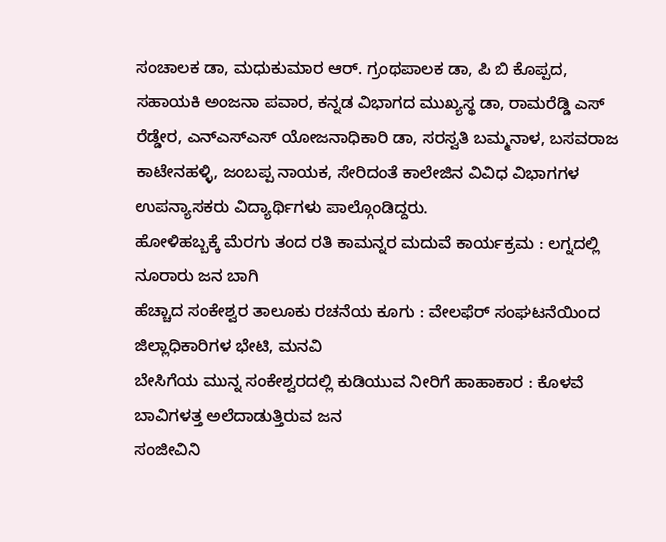ಸಂಚಾಲಕ ಡಾ, ಮಧುಕುಮಾರ ಆರ್. ಗ್ರಂಥಪಾಲಕ ಡಾ, ಪಿ ಬಿ ಕೊಪ್ಪದ, ಸಹಾಯಕಿ ಅಂಜನಾ ಪವಾರ, ಕನ್ನಡ ವಿಭಾಗದ ಮುಖ್ಯಸ್ಥ ಡಾ, ರಾಮರೆಡ್ಡಿ ಎಸ್ ರೆಡ್ಡೇರ, ಎನ್ಎಸ್ಎಸ್ ಯೋಜನಾಧಿಕಾರಿ ಡಾ, ಸರಸ್ವತಿ ಬಮ್ಮನಾಳ, ಬಸವರಾಜ ಕಾಟೇನಹಳ್ಳಿ, ಜಂಬಪ್ಪ ನಾಯಕ, ಸೇರಿದಂತೆ ಕಾಲೇಜಿನ ವಿವಿಧ ವಿಭಾಗಗಳ ಉಪನ್ಯಾಸಕರು ವಿದ್ಯಾರ್ಥಿಗಳು ಪಾಲ್ಗೊಂಡಿದ್ದರು.
ಹೋಳಿಹಬ್ಬಕ್ಕೆ ಮೆರಗು ತಂದ ರತಿ ಕಾಮನ್ನರ ಮದುವೆ ಕಾರ್ಯಕ್ರಮ : ಲಗ್ನದಲ್ಲಿ ನೂರಾರು ಜನ ಬಾಗಿ
ಹೆಚ್ಚಾದ ಸಂಕೇಶ್ವರ ತಾಲೂಕು ರಚನೆಯ ಕೂಗು : ವೇಲಫೆರ್ ಸಂಘಟನೆಯಿಂದ ಜಿಲ್ಲಾಧಿಕಾರಿಗಳ ಭೇಟಿ, ಮನವಿ
ಬೇಸಿಗೆಯ ಮುನ್ನ ಸಂಕೇಶ್ವರದಲ್ಲಿ ಕುಡಿಯುವ ನೀರಿಗೆ ಹಾಹಾಕಾರ : ಕೊಳವೆ ಬಾವಿಗಳತ್ತ ಅಲೆದಾಡುತ್ತಿರುವ ಜನ
ಸಂಜೀವಿನಿ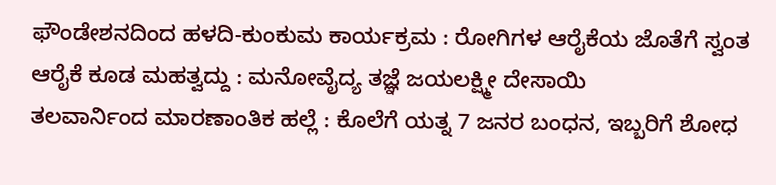ಫೌಂಡೇಶನದಿಂದ ಹಳದಿ-ಕುಂಕುಮ ಕಾರ್ಯಕ್ರಮ : ರೋಗಿಗಳ ಆರೈಕೆಯ ಜೊತೆಗೆ ಸ್ವಂತ ಆರೈಕೆ ಕೂಡ ಮಹತ್ವದ್ದು : ಮನೋವೈದ್ಯ ತಜ್ಞೆ ಜಯಲಕ್ಷ್ಮೀ ದೇಸಾಯಿ
ತಲವಾರ್ನಿಂದ ಮಾರಣಾಂತಿಕ ಹಲ್ಲೆ : ಕೊಲೆಗೆ ಯತ್ನ 7 ಜನರ ಬಂಧನ, ಇಬ್ಬರಿಗೆ ಶೋಧ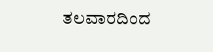ತಲವಾರದಿಂದ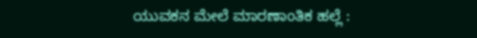ಯುವಕನ ಮೇಲೆ ಮಾರಣಾಂತಿಕ ಹಲ್ಲೆ :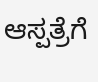ಆಸ್ಪತ್ರೆಗೆ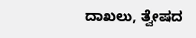ದಾಖಲು, ತ್ವೇಷದ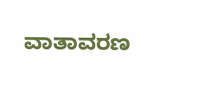ವಾತಾವರಣ